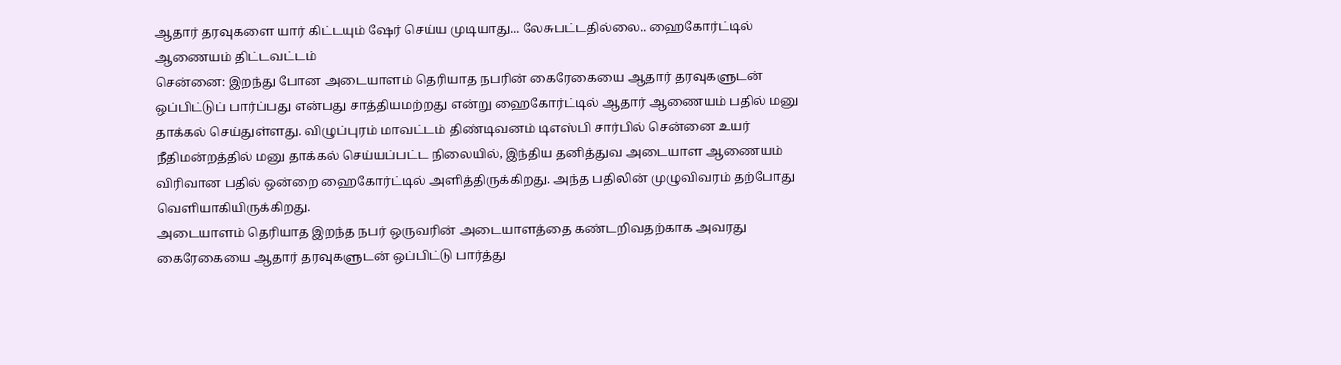ஆதார் தரவுகளை யார் கிட்டயும் ஷேர் செய்ய முடியாது... லேசுபட்டதில்லை.. ஹைகோர்ட்டில் ஆணையம் திட்டவட்டம்
சென்னை: இறந்து போன அடையாளம் தெரியாத நபரின் கைரேகையை ஆதார் தரவுகளுடன் ஒப்பிட்டுப் பார்ப்பது என்பது சாத்தியமற்றது என்று ஹைகோர்ட்டில் ஆதார் ஆணையம் பதில் மனு தாக்கல் செய்துள்ளது. விழுப்புரம் மாவட்டம் திண்டிவனம் டிஎஸ்பி சார்பில் சென்னை உயர் நீதிமன்றத்தில் மனு தாக்கல் செய்யப்பட்ட நிலையில், இந்திய தனித்துவ அடையாள ஆணையம் விரிவான பதில் ஒன்றை ஹைகோர்ட்டில் அளித்திருக்கிறது. அந்த பதிலின் முழுவிவரம் தற்போது வெளியாகியிருக்கிறது.
அடையாளம் தெரியாத இறந்த நபர் ஒருவரின் அடையாளத்தை கண்டறிவதற்காக அவரது கைரேகையை ஆதார் தரவுகளுடன் ஒப்பிட்டு பார்த்து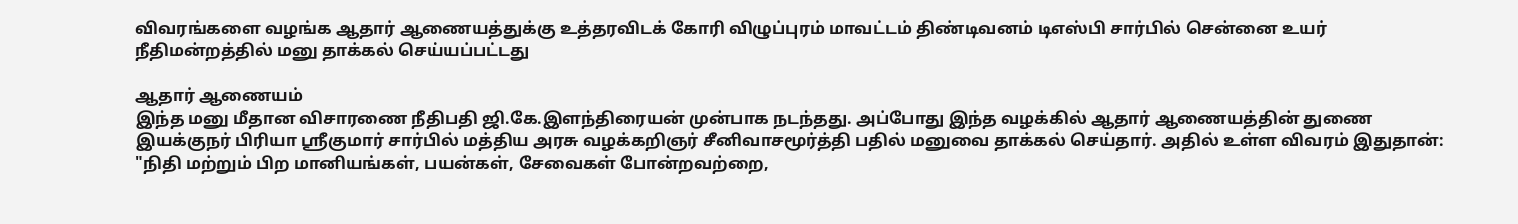விவரங்களை வழங்க ஆதார் ஆணையத்துக்கு உத்தரவிடக் கோரி விழுப்புரம் மாவட்டம் திண்டிவனம் டிஎஸ்பி சார்பில் சென்னை உயர் நீதிமன்றத்தில் மனு தாக்கல் செய்யப்பட்டது

ஆதார் ஆணையம்
இந்த மனு மீதான விசாரணை நீதிபதி ஜி.கே.இளந்திரையன் முன்பாக நடந்தது. அப்போது இந்த வழக்கில் ஆதார் ஆணையத்தின் துணை இயக்குநர் பிரியா ஸ்ரீகுமார் சார்பில் மத்திய அரசு வழக்கறிஞர் சீனிவாசமூர்த்தி பதில் மனுவை தாக்கல் செய்தார். அதில் உள்ள விவரம் இதுதான்:
"நிதி மற்றும் பிற மானியங்கள், பயன்கள், சேவைகள் போன்றவற்றை,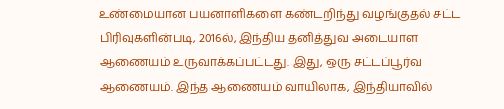உண்மையான பயனாளிகளை கண்டறிந்து வழங்குதல் சட்ட பிரிவுகளின்படி, 2016ல், இந்திய தனித்துவ அடையாள ஆணையம் உருவாக்கப்பட்டது. இது, ஒரு சட்டப்பூர்வ ஆணையம். இந்த ஆணையம் வாயிலாக, இந்தியாவில்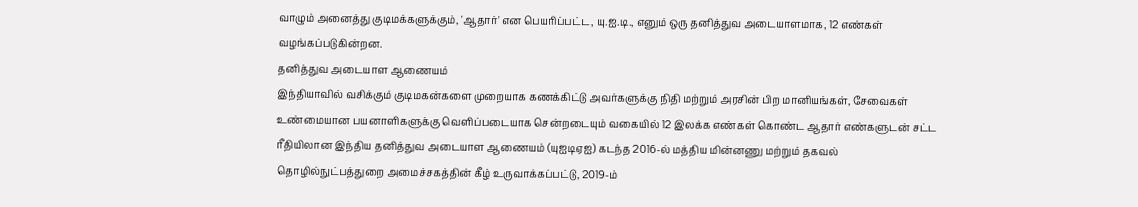வாழும் அனைத்து குடிமக்களுக்கும், 'ஆதார்' என பெயரிப்பட்ட, யு.ஐ.டி., எனும் ஒரு தனித்துவ அடையாளமாக, 12 எண்கள் வழங்கப்படுகின்றன.
தனித்துவ அடையாள ஆணையம்
இந்தியாவில் வசிக்கும் குடிமகன்களை முறையாக கணக்கிட்டு அவர்களுக்கு நிதி மற்றும் அரசின் பிற மானியங்கள், சேவைகள் உண்மையான பயனாளிகளுக்கு வெளிப்படையாக சென்றடையும் வகையில் 12 இலக்க எண்கள் கொண்ட ஆதார் எண்களுடன் சட்ட ரீதியிலான இந்திய தனித்துவ அடையாள ஆணையம் (யுஐடிஏஐ) கடந்த 2016-ல் மத்திய மின்னணு மற்றும் தகவல் தொழில்நுட்பத்துறை அமைச்சகத்தின் கீழ் உருவாக்கப்பட்டு, 2019-ம்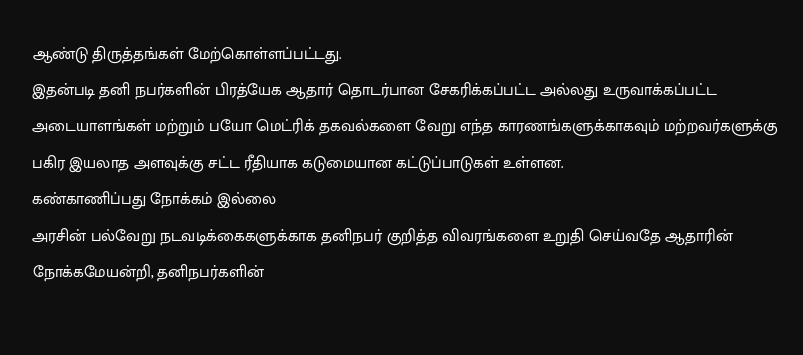ஆண்டு திருத்தங்கள் மேற்கொள்ளப்பட்டது.
இதன்படி தனி நபர்களின் பிரத்யேக ஆதார் தொடர்பான சேகரிக்கப்பட்ட அல்லது உருவாக்கப்பட்ட அடையாளங்கள் மற்றும் பயோ மெட்ரிக் தகவல்களை வேறு எந்த காரணங்களுக்காகவும் மற்றவர்களுக்கு பகிர இயலாத அளவுக்கு சட்ட ரீதியாக கடுமையான கட்டுப்பாடுகள் உள்ளன.
கண்காணிப்பது நோக்கம் இல்லை
அரசின் பல்வேறு நடவடிக்கைகளுக்காக தனிநபர் குறித்த விவரங்களை உறுதி செய்வதே ஆதாரின் நோக்கமேயன்றி, தனிநபர்களின்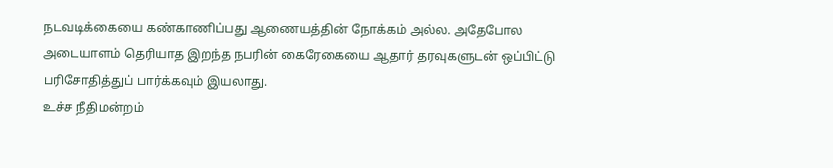நடவடிக்கையை கண்காணிப்பது ஆணையத்தின் நோக்கம் அல்ல. அதேபோல அடையாளம் தெரியாத இறந்த நபரின் கைரேகையை ஆதார் தரவுகளுடன் ஒப்பிட்டு பரிசோதித்துப் பார்க்கவும் இயலாது.
உச்ச நீதிமன்றம்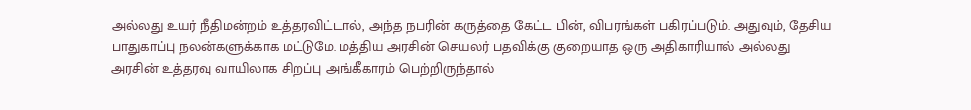அல்லது உயர் நீதிமன்றம் உத்தரவிட்டால், அந்த நபரின் கருத்தை கேட்ட பின், விபரங்கள் பகிரப்படும். அதுவும், தேசிய பாதுகாப்பு நலன்களுக்காக மட்டுமே. மத்திய அரசின் செயலர் பதவிக்கு குறையாத ஒரு அதிகாரியால் அல்லது அரசின் உத்தரவு வாயிலாக சிறப்பு அங்கீகாரம் பெற்றிருந்தால்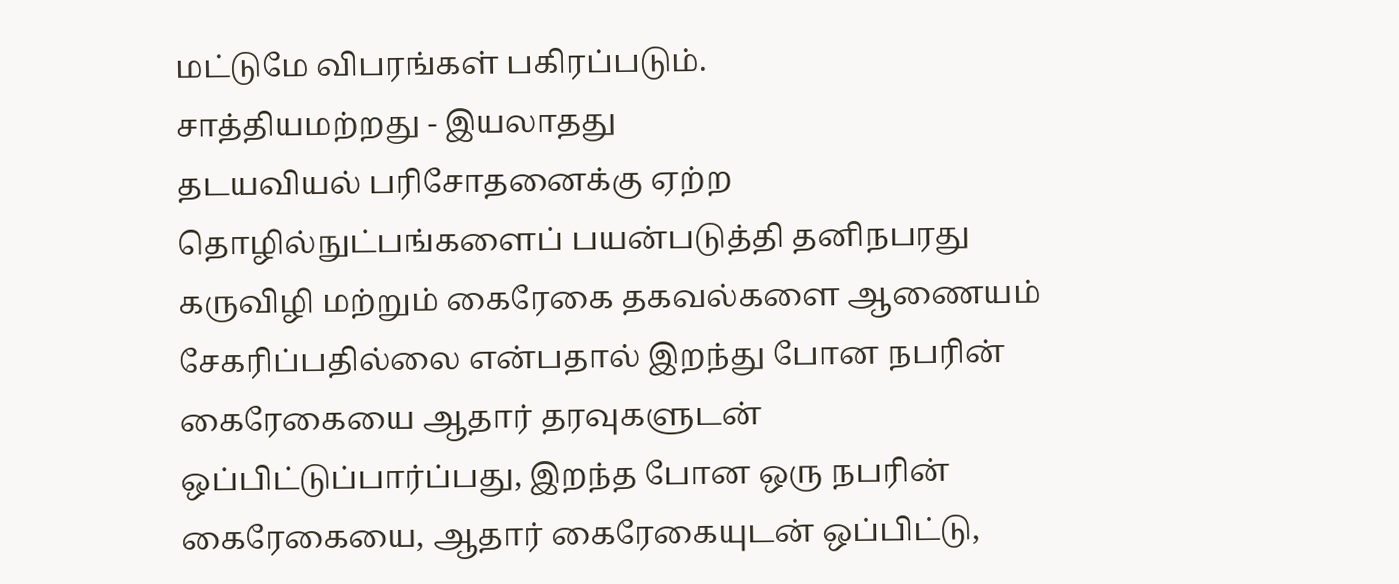மட்டுமே விபரங்கள் பகிரப்படும்.
சாத்தியமற்றது - இயலாதது
தடயவியல் பரிசோதனைக்கு ஏற்ற தொழில்நுட்பங்களைப் பயன்படுத்தி தனிநபரது கருவிழி மற்றும் கைரேகை தகவல்களை ஆணையம் சேகரிப்பதில்லை என்பதால் இறந்து போன நபரின் கைரேகையை ஆதார் தரவுகளுடன் ஒப்பிட்டுப்பார்ப்பது, இறந்த போன ஒரு நபரின் கைரேகையை, ஆதார் கைரேகையுடன் ஒப்பிட்டு,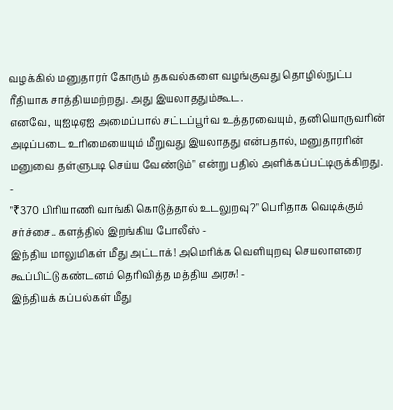வழக்கில் மனுதாரர் கோரும் தகவல்களை வழங்குவது தொழில்நுட்ப ரீதியாக சாத்தியமற்றது. அது இயலாததும்கூட.
எனவே, யுஐடிஏஐ அமைப்பால் சட்டப்பூர்வ உத்தரவையும், தனியொருவரின் அடிப்படை உரிமையையும் மீறுவது இயலாதது என்பதால், மனுதாரரின் மனுவை தள்ளுபடி செய்ய வேண்டும்" என்று பதில் அளிக்கப்பட்டிருக்கிறது.
-
"₹370 பிரியாணி வாங்கி கொடுத்தால் உடலுறவு?" பெரிதாக வெடிக்கும் சர்ச்சை.. களத்தில் இறங்கிய போலீஸ் -
இந்திய மாலுமிகள் மீது அட்டாக்! அமெரிக்க வெளியுறவு செயலாளரை கூப்பிட்டு கண்டனம் தெரிவித்த மத்திய அரசு! -
இந்தியக் கப்பல்கள் மீது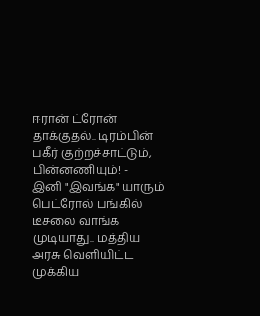ஈரான் ட்ரோன் தாக்குதல்.. டிரம்பின் பகீர் குற்றச்சாட்டும், பின்னணியும்! -
இனி "இவங்க" யாரும் பெட்ரோல் பங்கில் டீசலை வாங்க முடியாது.. மத்திய அரசு வெளியிட்ட முக்கிய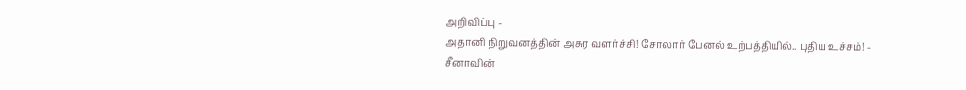அறிவிப்பு -
அதானி நிறுவனத்தின் அசுர வளர்ச்சி! சோலார் பேனல் உற்பத்தியில்.. புதிய உச்சம்! -
சீனாவின்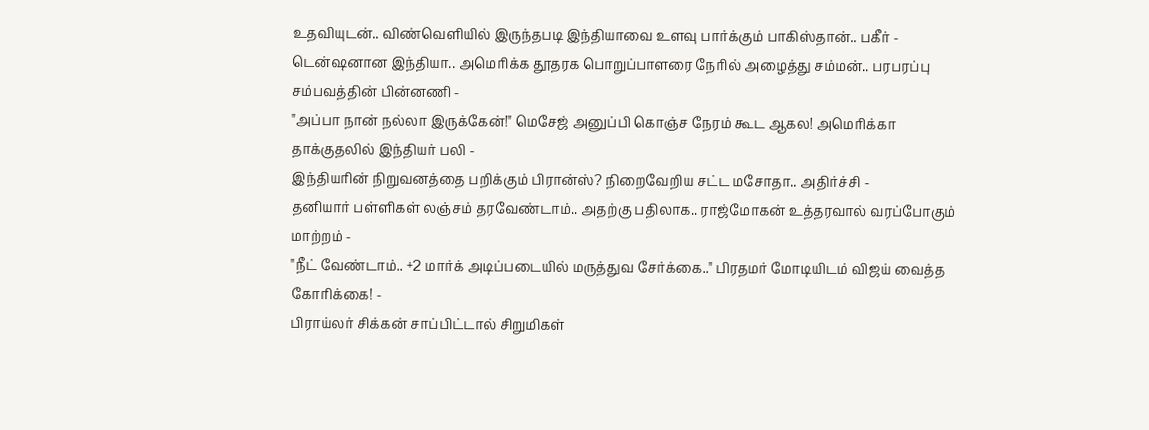உதவியுடன்.. விண்வெளியில் இருந்தபடி இந்தியாவை உளவு பார்க்கும் பாகிஸ்தான்.. பகீர் -
டென்ஷனான இந்தியா.. அமெரிக்க தூதரக பொறுப்பாளரை நேரில் அழைத்து சம்மன்.. பரபரப்பு சம்பவத்தின் பின்னணி -
"அப்பா நான் நல்லா இருக்கேன்!" மெசேஜ் அனுப்பி கொஞ்ச நேரம் கூட ஆகல! அமெரிக்கா தாக்குதலில் இந்தியர் பலி -
இந்தியரின் நிறுவனத்தை பறிக்கும் பிரான்ஸ்? நிறைவேறிய சட்ட மசோதா.. அதிர்ச்சி -
தனியார் பள்ளிகள் லஞ்சம் தரவேண்டாம்.. அதற்கு பதிலாக.. ராஜ்மோகன் உத்தரவால் வரப்போகும் மாற்றம் -
"நீட் வேண்டாம்.. +2 மார்க் அடிப்படையில் மருத்துவ சேர்க்கை.." பிரதமர் மோடியிடம் விஜய் வைத்த கோரிக்கை! -
பிராய்லர் சிக்கன் சாப்பிட்டால் சிறுமிகள்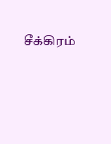சீக்கிரம்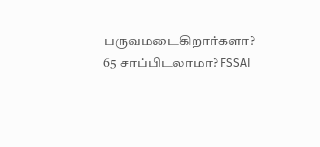பருவமடைகிறார்களா? 65 சாப்பிடலாமா? FSSAI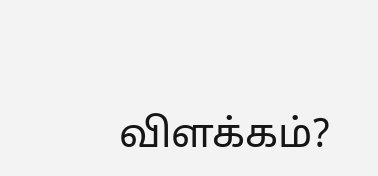விளக்கம்?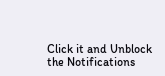Click it and Unblock the Notifications